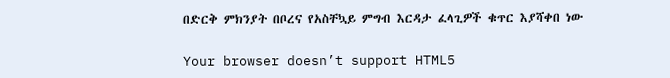በድርቅ ምክንያት በቦረና የአስቸኳይ ምግብ እርዳታ ፈላጊዎች ቁጥር እያሻቀበ ነው

Your browser doesn’t support HTML5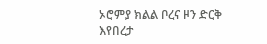ኦሮምያ ክልል ቦረና ዞን ድርቅ እየበረታ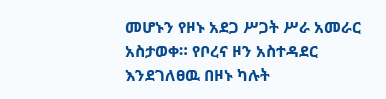መሆኑን የዞኑ አደጋ ሥጋት ሥራ አመራር አስታወቀ። የቦረና ዞን አስተዳደር እንደገለፀዉ በዞኑ ካሉት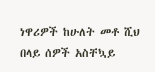ነዋሪዎች ከሁለት መቶ ሺህ በላይ ሰዎች አስቸኳይ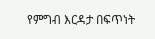የምግብ እርዳታ በፍጥነት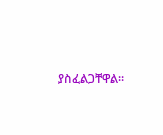ያስፈልጋቸዋል።